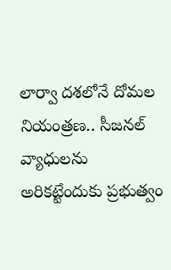లార్వా దశలోనే దోమల నియంత్రణ.. సీజనల్ వ్యాధులను అరికట్టేందుకు ప్రభుత్వం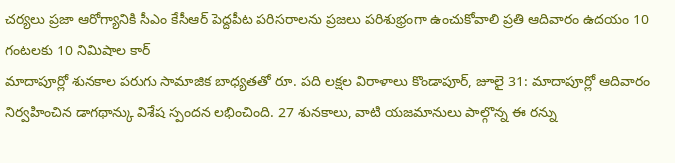చర్యలు ప్రజా ఆరోగ్యానికి సీఎం కేసీఆర్ పెద్దపీట పరిసరాలను ప్రజలు పరిశుభ్రంగా ఉంచుకోవాలి ప్రతి ఆదివారం ఉదయం 10 గంటలకు 10 నిమిషాల కార్
మాదాపూర్లో శునకాల పరుగు సామాజిక బాధ్యతతో రూ. పది లక్షల విరాళాలు కొండాపూర్, జూలై 31: మాదాపూర్లో ఆదివారం నిర్వహించిన డాగథాన్కు విశేష స్పందన లభించింది. 27 శునకాలు, వాటి యజమానులు పాల్గొన్న ఈ రన్ను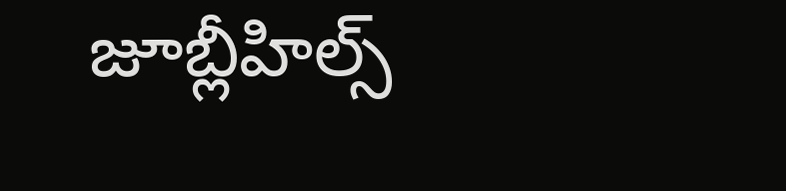జూబ్లీహిల్స్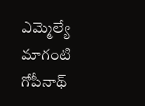ఎమ్మెల్యే మాగంటి గోపీనాథ్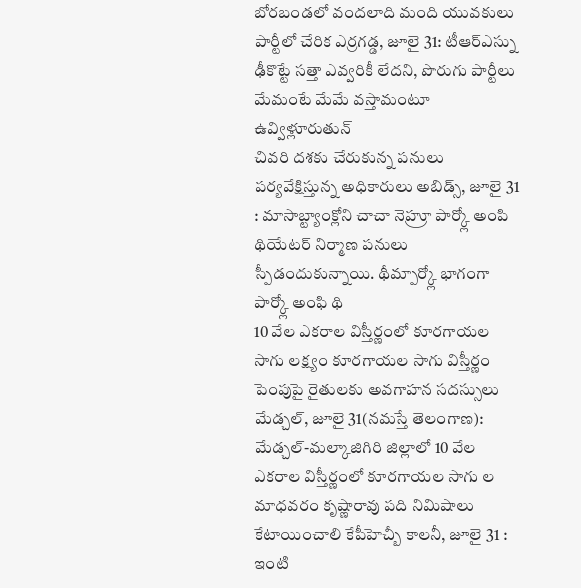బోరబండలో వందలాది మంది యువకులు పార్టీలో చేరిక ఎర్రగడ్డ, జూలై 31: టీఆర్ఎస్ను ఢీకొట్టే సత్తా ఎవ్వరికీ లేదని, పొరుగు పార్టీలు మేమంటే మేమే వస్తామంటూ ఉవ్విళ్లూరుతున్
చివరి దశకు చేరుకున్న పనులు పర్యవేక్షిస్తున్న అధికారులు అబిడ్స్, జూలై 31 : మాసాబ్ట్యాంక్లోని చాచా నెహ్రూ పార్క్లో అంపి థియేటర్ నిర్మాణ పనులు స్పీడందుకున్నాయి. థీమ్పార్క్లో భాగంగా పార్క్లో అంఫి థి
10 వేల ఎకరాల విస్తీర్ణంలో కూరగాయల సాగు లక్ష్యం కూరగాయల సాగు విస్తీర్ణం పెంపుపై రైతులకు అవగాహన సదస్సులు మేడ్చల్, జూలై 31(నమస్తే తెలంగాణ): మేడ్చల్-మల్కాజిగిరి జిల్లాలో 10 వేల ఎకరాల విస్తీర్ణంలో కూరగాయల సాగు ల
మాధవరం కృష్ణారావు పది నిమిషాలు కేటాయించాలి కేపీహెచ్బీ కాలనీ, జూలై 31 : ఇంటి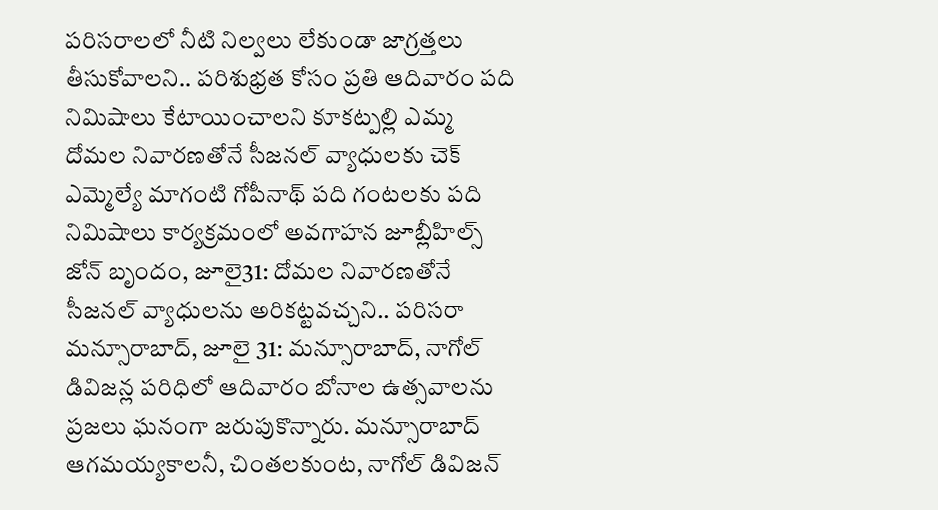పరిసరాలలో నీటి నిల్వలు లేకుండా జాగ్రత్తలు తీసుకోవాలని.. పరిశుభ్రత కోసం ప్రతి ఆదివారం పది నిమిషాలు కేటాయించాలని కూకట్పల్లి ఎమ్మ
దోమల నివారణతోనే సీజనల్ వ్యాధులకు చెక్ ఎమ్మెల్యే మాగంటి గోపీనాథ్ పది గంటలకు పది నిమిషాలు కార్యక్రమంలో అవగాహన జూబ్లీహిల్స్ జోన్ బృందం, జూలై31: దోమల నివారణతోనే సీజనల్ వ్యాధులను అరికట్టవచ్చని.. పరిసరా
మన్సూరాబాద్, జూలై 31: మన్సూరాబాద్, నాగోల్ డివిజన్ల పరిధిలో ఆదివారం బోనాల ఉత్సవాలను ప్రజలు ఘనంగా జరుపుకొన్నారు. మన్సూరాబాద్ ఆగమయ్యకాలనీ, చింతలకుంట, నాగోల్ డివిజన్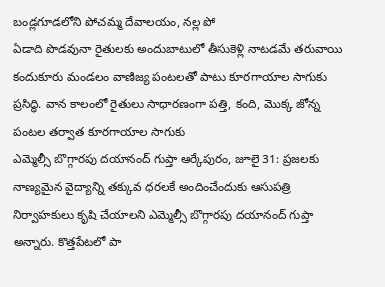బండ్లగూడలోని పోచమ్మ దేవాలయం, నల్ల పో
ఏడాది పొడవునా రైతులకు అందుబాటులో తీసుకెళ్లి నాటడమే తరువాయి కందుకూరు మండలం వాణిజ్య పంటలతో పాటు కూరగాయాల సాగుకు ప్రసిద్ధి. వాన కాలంలో రైతులు సాధారణంగా పత్తి, కంది, మొక్క జోన్న పంటల తర్వాత కూరగాయాల సాగుకు
ఎమ్మెల్సీ బొగ్గారపు దయానంద్ గుప్తా ఆర్కేపురం, జూలై 31: ప్రజలకు నాణ్యమైన వైద్యాన్ని తక్కువ ధరలకే అందించేందుకు ఆసుపత్రి నిర్వాహకులు కృషి చేయాలని ఎమ్మెల్సీ బొగ్గారపు దయానంద్ గుప్తా అన్నారు. కొత్తపేటలో పా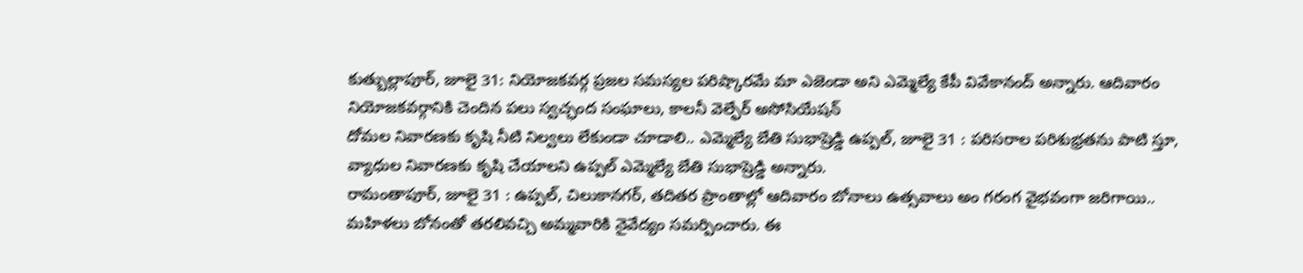కుత్బుల్లాపూర్, జూలై 31: నియోజకవర్గ ప్రజల సమస్యల పరిష్కారమే మా ఎజెండా అని ఎమ్మెల్యే కేపీ వివేకానంద్ అన్నారు. ఆదివారం నియోజకవర్గానికి చెందిన పలు స్వచ్ఛంద సంఘాలు, కాలనీ వెల్ఫేర్ అసోసియేషన్
దోమల నివారణకు కృషి నీటి నిల్వలు లేకుండా చూడాలి.. ఎమ్మెల్యే బేతి సుభాష్రెడ్డి ఉప్పల్, జూలై 31 : పరిసరాల పరిశుభ్రతను పాటి స్తూ, వ్యాధుల నివారణకు కృషి చేయాలని ఉప్పల్ ఎమ్మెల్యే బేతి సుభాష్రెడ్డి అన్నారు.
రామంతాపూర్, జూలై 31 : ఉప్పల్, చిలుకానగర్, తదితర ప్రాంతాల్లో ఆదివారం బోనాలు ఉత్సవాలు అం గరంగ వైభవంగా జరిగాయి.. మహిళలు బోనంతో తరలివచ్చి అమ్మవారికి నైవేద్యం సమర్పించారు. ఈ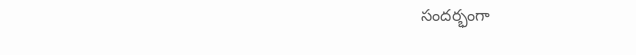సందర్భంగా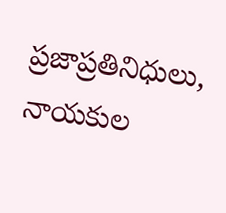ప్రజాప్రతినిధులు, నాయకుల